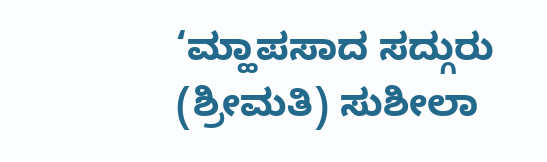‘ಮ್ಹಾಪಸಾದ ಸದ್ಗುರು (ಶ್ರೀಮತಿ) ಸುಶೀಲಾ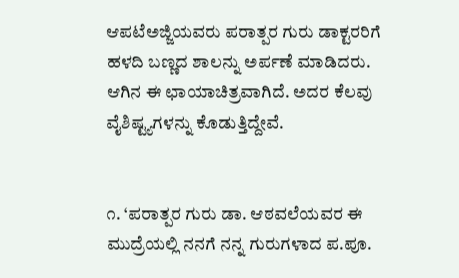ಆಪಟೆಅಜ್ಜಿಯವರು ಪರಾತ್ಪರ ಗುರು ಡಾಕ್ಟರರಿಗೆ ಹಳದಿ ಬಣ್ಣದ ಶಾಲನ್ನು ಅರ್ಪಣೆ ಮಾಡಿದರು. ಆಗಿನ ಈ ಛಾಯಾಚಿತ್ರವಾಗಿದೆ. ಅದರ ಕೆಲವು ವೈಶಿಷ್ಟ್ಯಗಳನ್ನು ಕೊಡುತ್ತಿದ್ದೇವೆ.


೧. ‘ಪರಾತ್ಪರ ಗುರು ಡಾ. ಆಠವಲೆಯವರ ಈ ಮುದ್ರೆಯಲ್ಲಿ ನನಗೆ ನನ್ನ ಗುರುಗಳಾದ ಪ.ಪೂ.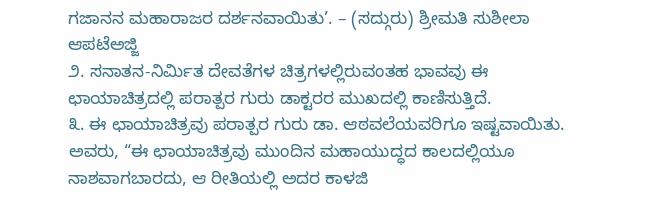ಗಜಾನನ ಮಹಾರಾಜರ ದರ್ಶನವಾಯಿತು’. – (ಸದ್ಗುರು) ಶ್ರೀಮತಿ ಸುಶೀಲಾ ಆಪಟೆಅಜ್ಜಿ
೨. ಸನಾತನ-ನಿರ್ಮಿತ ದೇವತೆಗಳ ಚಿತ್ರಗಳಲ್ಲಿರುವಂತಹ ಭಾವವು ಈ ಛಾಯಾಚಿತ್ರದಲ್ಲಿ ಪರಾತ್ಪರ ಗುರು ಡಾಕ್ಟರರ ಮುಖದಲ್ಲಿ ಕಾಣಿಸುತ್ತಿದೆ.
೩. ಈ ಛಾಯಾಚಿತ್ರವು ಪರಾತ್ಪರ ಗುರು ಡಾ. ಆಠವಲೆಯವರಿಗೂ ಇಷ್ಟವಾಯಿತು. ಅವರು, “ಈ ಛಾಯಾಚಿತ್ರವು ಮುಂದಿನ ಮಹಾಯುದ್ಧದ ಕಾಲದಲ್ಲಿಯೂ ನಾಶವಾಗಬಾರದು, ಆ ರೀತಿಯಲ್ಲಿ ಅದರ ಕಾಳಜಿ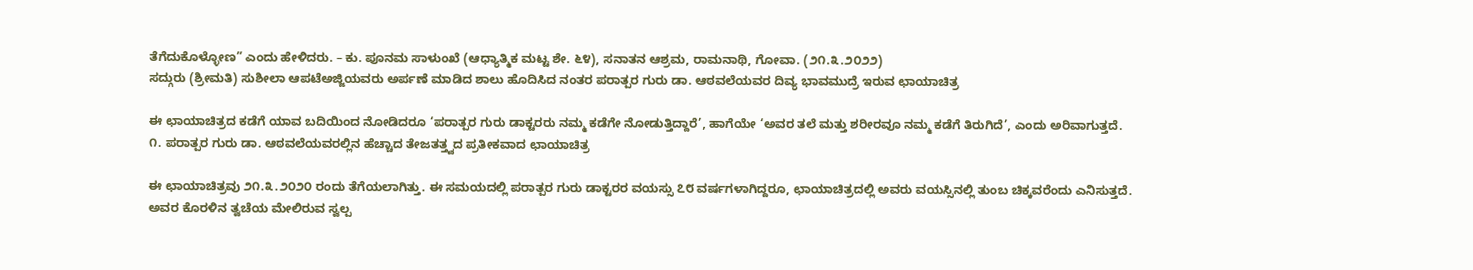ತೆಗೆದುಕೊಳ್ಳೋಣ” ಎಂದು ಹೇಳಿದರು. – ಕು. ಪೂನಮ ಸಾಳುಂಖೆ (ಆಧ್ಯಾತ್ಮಿಕ ಮಟ್ಟ ಶೇ. ೬೪), ಸನಾತನ ಆಶ್ರಮ, ರಾಮನಾಥಿ, ಗೋವಾ. (೨೧.೩.೨೦೨೨)
ಸದ್ಗುರು (ಶ್ರೀಮತಿ) ಸುಶೀಲಾ ಆಪಟೆಅಜ್ಜಿಯವರು ಅರ್ಪಣೆ ಮಾಡಿದ ಶಾಲು ಹೊದಿಸಿದ ನಂತರ ಪರಾತ್ಪರ ಗುರು ಡಾ. ಆಠವಲೆಯವರ ದಿವ್ಯ ಭಾವಮುದ್ರೆ ಇರುವ ಛಾಯಾಚಿತ್ರ

ಈ ಛಾಯಾಚಿತ್ರದ ಕಡೆಗೆ ಯಾವ ಬದಿಯಿಂದ ನೋಡಿದರೂ ‘ಪರಾತ್ಪರ ಗುರು ಡಾಕ್ಟರರು ನಮ್ಮ ಕಡೆಗೇ ನೋಡುತ್ತಿದ್ದಾರೆ’, ಹಾಗೆಯೇ ‘ಅವರ ತಲೆ ಮತ್ತು ಶರೀರವೂ ನಮ್ಮ ಕಡೆಗೆ ತಿರುಗಿದೆ’, ಎಂದು ಅರಿವಾಗುತ್ತದೆ.
೧. ಪರಾತ್ಪರ ಗುರು ಡಾ. ಆಠವಲೆಯವರಲ್ಲಿನ ಹೆಚ್ಚಾದ ತೇಜತತ್ತ್ವದ ಪ್ರತೀಕವಾದ ಛಾಯಾಚಿತ್ರ

ಈ ಛಾಯಾಚಿತ್ರವು ೨೧.೩.೨೦೨೦ ರಂದು ತೆಗೆಯಲಾಗಿತ್ತು. ಈ ಸಮಯದಲ್ಲಿ ಪರಾತ್ಪರ ಗುರು ಡಾಕ್ಟರರ ವಯಸ್ಸು ೭೮ ವರ್ಷಗಳಾಗಿದ್ದರೂ, ಛಾಯಾಚಿತ್ರದಲ್ಲಿ ಅವರು ವಯಸ್ಸಿನಲ್ಲಿ ತುಂಬ ಚಿಕ್ಕವರೆಂದು ಎನಿಸುತ್ತದೆ. ಅವರ ಕೊರಳಿನ ತ್ವಚೆಯ ಮೇಲಿರುವ ಸ್ವಲ್ಪ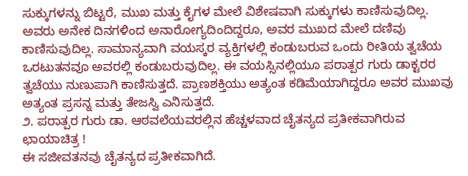ಸುಕ್ಕುಗಳನ್ನು ಬಿಟ್ಟರೆ, ಮುಖ ಮತ್ತು ಕೈಗಳ ಮೇಲೆ ವಿಶೇಷವಾಗಿ ಸುಕ್ಕುಗಳು ಕಾಣಿಸುವುದಿಲ್ಲ. ಅವರು ಅನೇಕ ದಿನಗಳಿಂದ ಅನಾರೋಗ್ಯದಿಂದಿದ್ದರೂ, ಅವರ ಮುಖದ ಮೇಲೆ ದಣಿವು ಕಾಣಿಸುವುದಿಲ್ಲ. ಸಾಮಾನ್ಯವಾಗಿ ವಯಸ್ಕರ ವ್ಯಕ್ತಿಗಳಲ್ಲಿ ಕಂಡುಬರುವ ಒಂದು ರೀತಿಯ ತ್ವಚೆಯ ಒರಟುತನವೂ ಅವರಲ್ಲಿ ಕಂಡುಬರುವುದಿಲ್ಲ. ಈ ವಯಸ್ಸಿನಲ್ಲಿಯೂ ಪರಾತ್ಪರ ಗುರು ಡಾಕ್ಟರರ ತ್ವಚೆಯು ನುಣುಪಾಗಿ ಕಾಣಿಸುತ್ತದೆ. ಪ್ರಾಣಶಕ್ತಿಯು ಅತ್ಯಂತ ಕಡಿಮೆಯಾಗಿದ್ದರೂ ಅವರ ಮುಖವು ಅತ್ಯಂತ ಪ್ರಸನ್ನ ಮತ್ತು ತೇಜಸ್ವಿ ಎನಿಸುತ್ತದೆ.
೨. ಪರಾತ್ಪರ ಗುರು ಡಾ. ಆಠವಲೆಯವರಲ್ಲಿನ ಹೆಚ್ಚಳವಾದ ಚೈತನ್ಯದ ಪ್ರತೀಕವಾಗಿರುವ ಛಾಯಾಚಿತ್ರ !
ಈ ಸಜೀವತನವು ಚೈತನ್ಯದ ಪ್ರತೀಕವಾಗಿದೆ.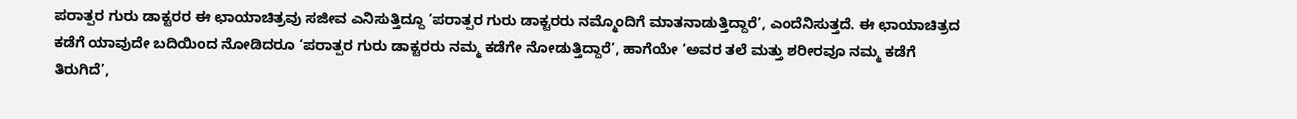ಪರಾತ್ಪರ ಗುರು ಡಾಕ್ಟರರ ಈ ಛಾಯಾಚಿತ್ರವು ಸಜೀವ ಎನಿಸುತ್ತಿದ್ದೂ ‘ಪರಾತ್ಪರ ಗುರು ಡಾಕ್ಟರರು ನಮ್ಮೊಂದಿಗೆ ಮಾತನಾಡುತ್ತಿದ್ದಾರೆ’, ಎಂದೆನಿಸುತ್ತದೆ. ಈ ಛಾಯಾಚಿತ್ರದ ಕಡೆಗೆ ಯಾವುದೇ ಬದಿಯಿಂದ ನೋಡಿದರೂ ‘ಪರಾತ್ಪರ ಗುರು ಡಾಕ್ಟರರು ನಮ್ಮ ಕಡೆಗೇ ನೋಡುತ್ತಿದ್ದಾರೆ’, ಹಾಗೆಯೇ ‘ಅವರ ತಲೆ ಮತ್ತು ಶರೀರವೂ ನಮ್ಮ ಕಡೆಗೆ ತಿರುಗಿದೆ’,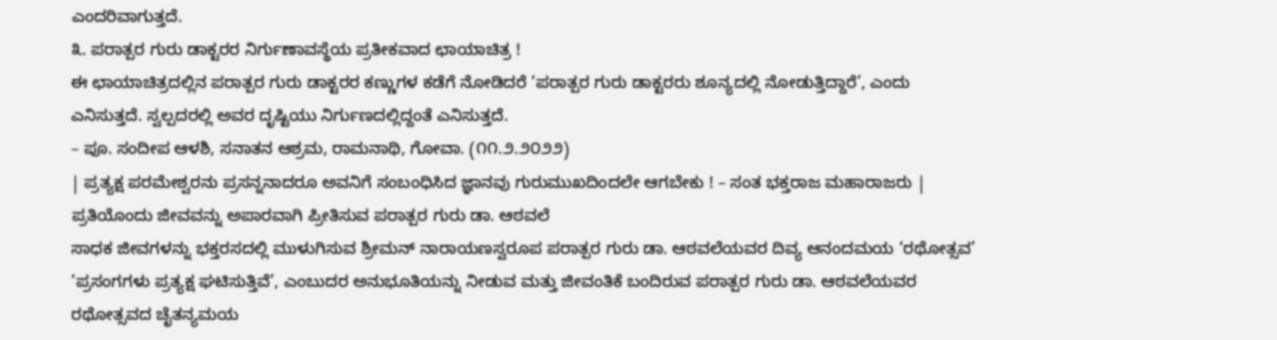ಎಂದರಿವಾಗುತ್ತದೆ.
೩. ಪರಾತ್ಪರ ಗುರು ಡಾಕ್ಟರರ ನಿರ್ಗುಣಾವಸ್ಥೆಯ ಪ್ರತೀಕವಾದ ಛಾಯಾಚಿತ್ರ !
ಈ ಛಾಯಾಚಿತ್ರದಲ್ಲಿನ ಪರಾತ್ಪರ ಗುರು ಡಾಕ್ಟರರ ಕಣ್ಣುಗಳ ಕಡೆಗೆ ನೋಡಿದರೆ ‘ಪರಾತ್ಪರ ಗುರು ಡಾಕ್ಟರರು ಶೂನ್ಯದಲ್ಲಿ ನೋಡುತ್ತಿದ್ದಾರೆ’, ಎಂದು ಎನಿಸುತ್ತದೆ. ಸ್ವಲ್ಪದರಲ್ಲಿ ಅವರ ದೃಷ್ಟಿಯು ನಿರ್ಗುಣದಲ್ಲಿದ್ದಂತೆ ಎನಿಸುತ್ತದೆ.
– ಪೂ. ಸಂದೀಪ ಆಳಶಿ, ಸನಾತನ ಆಶ್ರಮ, ರಾಮನಾಥಿ, ಗೋವಾ. (೧೧.೨.೨೦೨೨)
| ಪ್ರತ್ಯಕ್ಷ ಪರಮೇಶ್ವರನು ಪ್ರಸನ್ನನಾದರೂ ಅವನಿಗೆ ಸಂಬಂಧಿಸಿದ ಜ್ಞಾನವು ಗುರುಮುಖದಿಂದಲೇ ಆಗಬೇಕು ! – ಸಂತ ಭಕ್ತರಾಜ ಮಹಾರಾಜರು |
ಪ್ರತಿಯೊಂದು ಜೀವವನ್ನು ಅಪಾರವಾಗಿ ಪ್ರೀತಿಸುವ ಪರಾತ್ಪರ ಗುರು ಡಾ. ಆಠವಲೆ
ಸಾಧಕ ಜೀವಗಳನ್ನು ಭಕ್ತರಸದಲ್ಲಿ ಮುಳುಗಿಸುವ ಶ್ರೀಮನ್ ನಾರಾಯಣಸ್ವರೂಪ ಪರಾತ್ಪರ ಗುರು ಡಾ. ಆಠವಲೆಯವರ ದಿವ್ಯ ಆನಂದಮಯ ‘ರಥೋತ್ಸವ’
‘ಪ್ರಸಂಗಗಳು ಪ್ರತ್ಯಕ್ಷ ಘಟಿಸುತ್ತಿವೆ’, ಎಂಬುದರ ಅನುಭೂತಿಯನ್ನು ನೀಡುವ ಮತ್ತು ಜೀವಂತಿಕೆ ಬಂದಿರುವ ಪರಾತ್ಪರ ಗುರು ಡಾ. ಆಠವಲೆಯವರ ರಥೋತ್ಸವದ ಚೈತನ್ಯಮಯ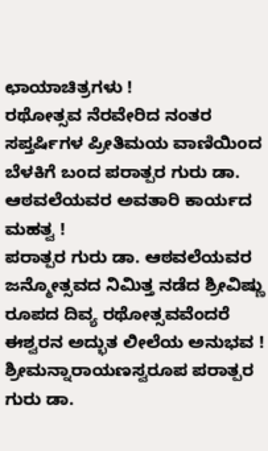ಛಾಯಾಚಿತ್ರಗಳು !
ರಥೋತ್ಸವ ನೆರವೇರಿದ ನಂತರ ಸಪ್ತರ್ಷಿಗಳ ಪ್ರೀತಿಮಯ ವಾಣಿಯಿಂದ ಬೆಳಕಿಗೆ ಬಂದ ಪರಾತ್ಪರ ಗುರು ಡಾ. ಆಠವಲೆಯವರ ಅವತಾರಿ ಕಾರ್ಯದ ಮಹತ್ವ !
ಪರಾತ್ಪರ ಗುರು ಡಾ. ಆಠವಲೆಯವರ ಜನ್ಮೋತ್ಸವದ ನಿಮಿತ್ತ ನಡೆದ ಶ್ರೀವಿಷ್ಣು ರೂಪದ ದಿವ್ಯ ರಥೋತ್ಸವವೆಂದರೆ ಈಶ್ವರನ ಅದ್ಭುತ ಲೀಲೆಯ ಅನುಭವ !
ಶ್ರೀಮನ್ನಾರಾಯಣಸ್ವರೂಪ ಪರಾತ್ಪರ ಗುರು ಡಾ.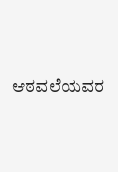ಆಠವಲೆಯವರ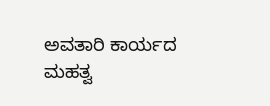ಅವತಾರಿ ಕಾರ್ಯದ ಮಹತ್ವ